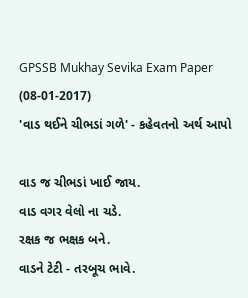GPSSB Mukhay Sevika Exam Paper (08-01-2017)
'વાડ થઈને ચીભડાં ગળે' - કહેવતનો અર્થ આપો

વાડ જ ચીભડાં ખાઈ જાય.
વાડ વગર વેલો ના ચડે.
રક્ષક જ ભક્ષક બને.
વાડને ટેટી - તરબૂચ ભાવે.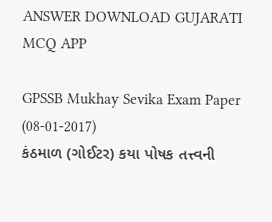ANSWER DOWNLOAD GUJARATI MCQ APP

GPSSB Mukhay Sevika Exam Paper (08-01-2017)
કંઠમાળ (ગોઈટર) કયા પોષક તત્ત્વની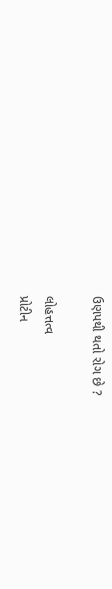ઉણપથી થતો રોગ છે ?

લોહત્તત્વ
પ્રોટીન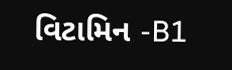વિટામિન -B1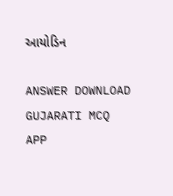આયોડિન

ANSWER DOWNLOAD GUJARATI MCQ APP